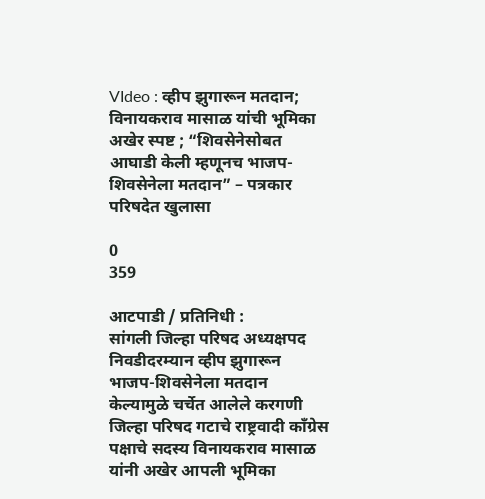VIdeo : व्हीप झुगारून मतदान; विनायकराव मासाळ यांची भूमिका अखेर स्पष्ट ; “शिवसेनेसोबत आघाडी केली म्हणूनच भाजप-शिवसेनेला मतदान” – पत्रकार परिषदेत खुलासा

0
359

आटपाडी / प्रतिनिधी :
सांगली जिल्हा परिषद अध्यक्षपद निवडीदरम्यान व्हीप झुगारून भाजप-शिवसेनेला मतदान केल्यामुळे चर्चेत आलेले करगणी जिल्हा परिषद गटाचे राष्ट्रवादी काँग्रेस पक्षाचे सदस्य विनायकराव मासाळ यांनी अखेर आपली भूमिका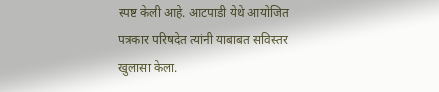स्पष्ट केली आहे. आटपाडी येथे आयोजित पत्रकार परिषदेत त्यांनी याबाबत सविस्तर खुलासा केला.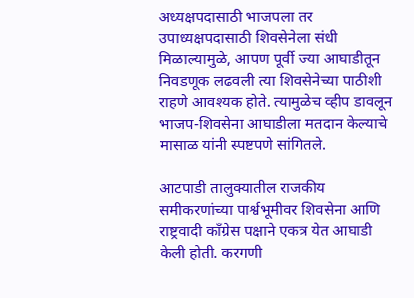अध्यक्षपदासाठी भाजपला तर उपाध्यक्षपदासाठी शिवसेनेला संधी मिळाल्यामुळे, आपण पूर्वी ज्या आघाडीतून निवडणूक लढवली त्या शिवसेनेच्या पाठीशी राहणे आवश्यक होते. त्यामुळेच व्हीप डावलून भाजप-शिवसेना आघाडीला मतदान केल्याचे मासाळ यांनी स्पष्टपणे सांगितले.

आटपाडी तालुक्यातील राजकीय समीकरणांच्या पार्श्वभूमीवर शिवसेना आणि राष्ट्रवादी काँग्रेस पक्षाने एकत्र येत आघाडी केली होती. करगणी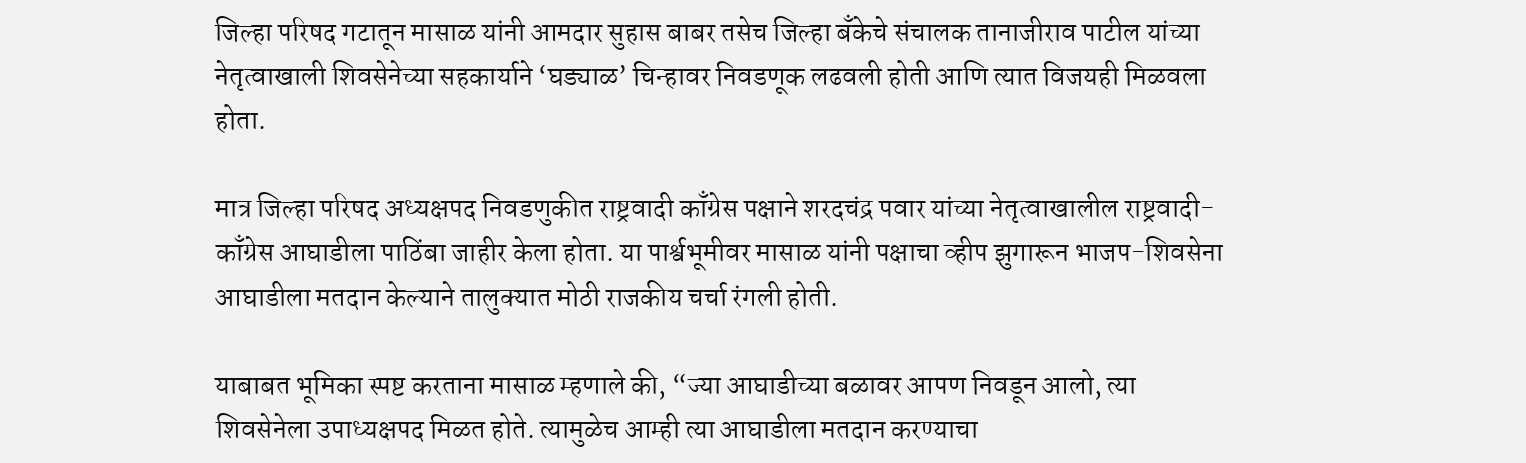जिल्हा परिषद गटातून मासाळ यांनी आमदार सुहास बाबर तसेच जिल्हा बँकेचे संचालक तानाजीराव पाटील यांच्या नेतृत्वाखाली शिवसेनेच्या सहकार्याने ‘घड्याळ’ चिन्हावर निवडणूक लढवली होती आणि त्यात विजयही मिळवला होता.

मात्र जिल्हा परिषद अध्यक्षपद निवडणुकीत राष्ट्रवादी काँग्रेस पक्षाने शरदचंद्र पवार यांच्या नेतृत्वाखालील राष्ट्रवादी-काँग्रेस आघाडीला पाठिंबा जाहीर केला होता. या पार्श्वभूमीवर मासाळ यांनी पक्षाचा व्हीप झुगारून भाजप-शिवसेना आघाडीला मतदान केल्याने तालुक्यात मोठी राजकीय चर्चा रंगली होती.

याबाबत भूमिका स्पष्ट करताना मासाळ म्हणाले की, “ज्या आघाडीच्या बळावर आपण निवडून आलो, त्या शिवसेनेला उपाध्यक्षपद मिळत होते. त्यामुळेच आम्ही त्या आघाडीला मतदान करण्याचा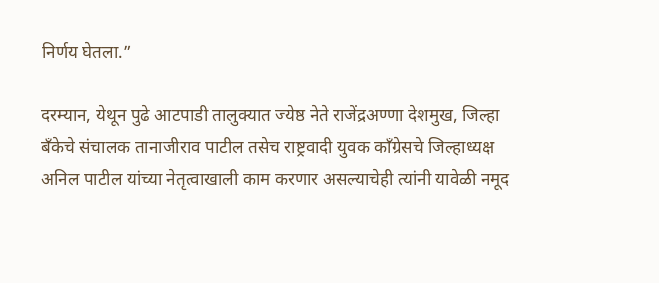निर्णय घेतला.”

दरम्यान, येथून पुढे आटपाडी तालुक्यात ज्येष्ठ नेते राजेंद्रअण्णा देशमुख, जिल्हा बँकेचे संचालक तानाजीराव पाटील तसेच राष्ट्रवादी युवक काँग्रेसचे जिल्हाध्यक्ष अनिल पाटील यांच्या नेतृत्वाखाली काम करणार असल्याचेही त्यांनी यावेळी नमूद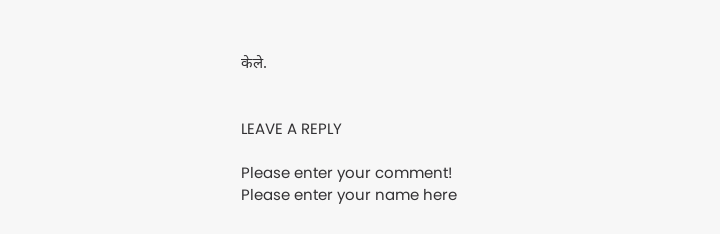केले.


LEAVE A REPLY

Please enter your comment!
Please enter your name here